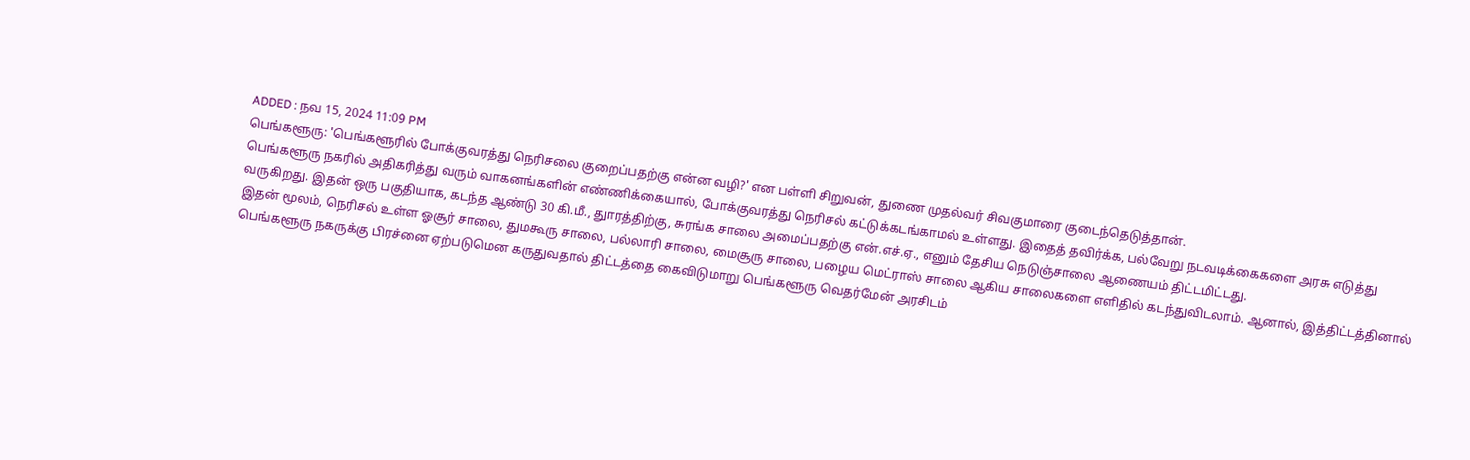ADDED : நவ 15, 2024 11:09 PM
பெங்களூரு: 'பெங்களூரில் போக்குவரத்து நெரிசலை குறைப்பதற்கு என்ன வழி?' என பள்ளி சிறுவன், துணை முதல்வர் சிவகுமாரை குடைந்தெடுத்தான்.
பெங்களூரு நகரில் அதிகரித்து வரும் வாகனங்களின் எண்ணிக்கையால், போக்குவரத்து நெரிசல் கட்டுக்கடங்காமல் உள்ளது. இதைத் தவிர்க்க, பல்வேறு நடவடிக்கைகளை அரசு எடுத்து வருகிறது. இதன் ஒரு பகுதியாக, கடந்த ஆண்டு 30 கி.மீ., துாரத்திற்கு, சுரங்க சாலை அமைப்பதற்கு என்.எச்.ஏ., எனும் தேசிய நெடுஞ்சாலை ஆணையம் திட்டமிட்டது.
இதன் மூலம், நெரிசல் உள்ள ஓசூர் சாலை, துமகூரு சாலை, பல்லாரி சாலை, மைசூரு சாலை, பழைய மெட்ராஸ் சாலை ஆகிய சாலைகளை எளிதில் கடந்துவிடலாம். ஆனால், இத்திட்டத்தினால் பெங்களூரு நகருக்கு பிரச்னை ஏற்படுமென கருதுவதால் திட்டத்தை கைவிடுமாறு பெங்களூரு வெதர்மேன் அரசிடம்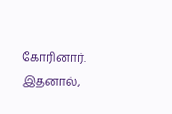கோரினார். இதனால்,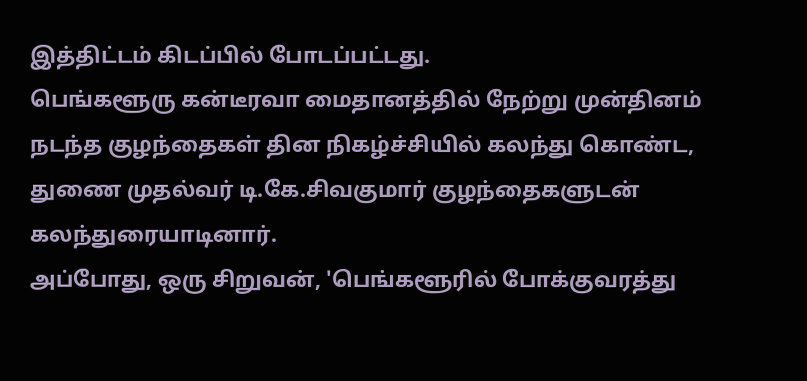இத்திட்டம் கிடப்பில் போடப்பட்டது.
பெங்களூரு கன்டீரவா மைதானத்தில் நேற்று முன்தினம் நடந்த குழந்தைகள் தின நிகழ்ச்சியில் கலந்து கொண்ட, துணை முதல்வர் டி.கே.சிவகுமார் குழந்தைகளுடன் கலந்துரையாடினார்.
அப்போது, ஒரு சிறுவன், 'பெங்களூரில் போக்குவரத்து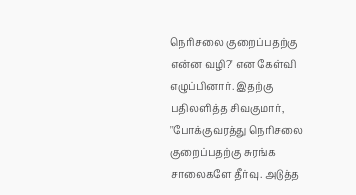நெரிசலை குறைப்பதற்கு என்ன வழி?' என கேள்வி எழுப்பினார். இதற்கு பதிலளித்த சிவகுமார், ''போக்குவரத்து நெரிசலை குறைப்பதற்கு சுரங்க சாலைகளே தீர்வு. அடுத்த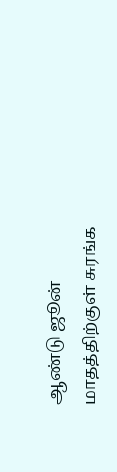ஆண்டு ஜூன் மாதத்திற்குள் சுரங்க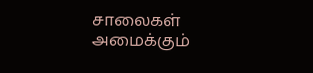சாலைகள் அமைக்கும்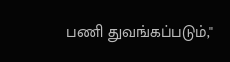பணி துவங்கப்படும்,''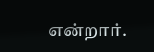என்றார்.